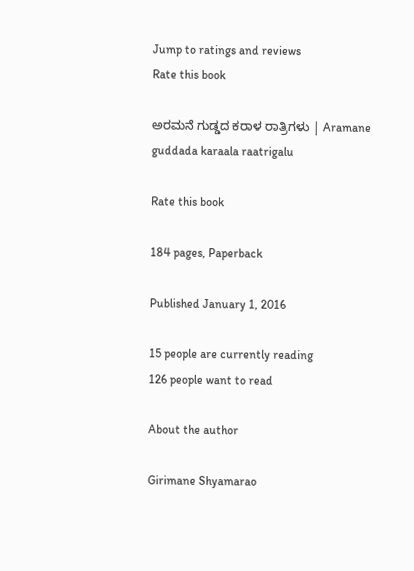Jump to ratings and reviews
Rate this book

ಅರಮನೆ ಗುಡ್ಡದ ಕರಾಳ ರಾತ್ರಿಗಳು | Aramane guddada karaala raatrigalu

Rate this book

184 pages, Paperback

Published January 1, 2016

15 people are currently reading
126 people want to read

About the author

Girimane Shyamarao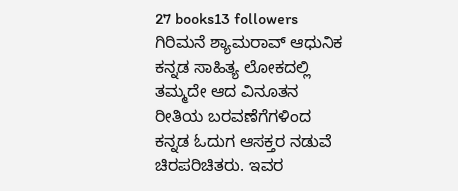27 books13 followers
ಗಿರಿಮನೆ ಶ್ಯಾಮರಾವ್ ಆಧುನಿಕ ಕನ್ನಡ ಸಾಹಿತ್ಯ ಲೋಕದಲ್ಲಿ ತಮ್ಮದೇ ಆದ ವಿನೂತನ ರೀತಿಯ ಬರವಣೆಗೆಗಳಿಂದ ಕನ್ನಡ ಓದುಗ ಆಸಕ್ತರ ನಡುವೆ ಚಿರಪರಿಚಿತರು. ಇವರ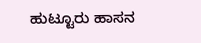ಹುಟ್ಟೂರು ಹಾಸನ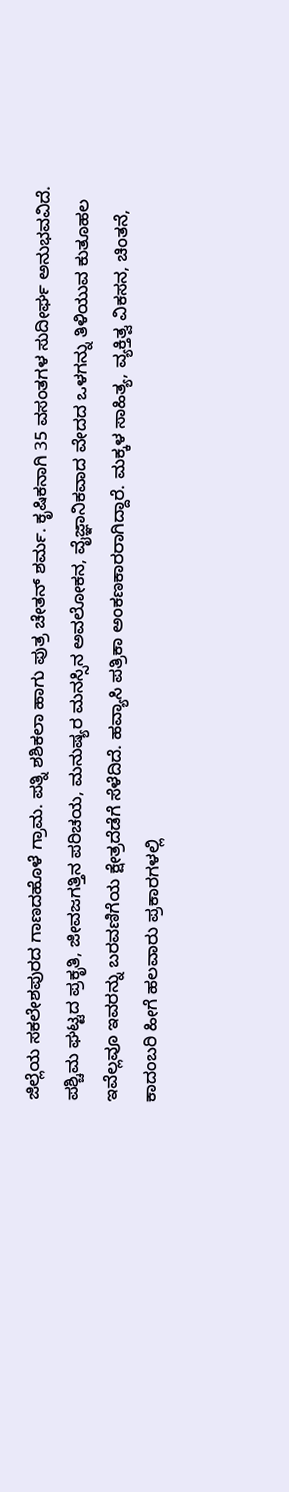ಜಿಲ್ಲೆಯ ಸಕಲೇಶಪುರದ ಗಾಣದಹೊಳೆ ಗ್ರಾಮ. ಪತ್ನಿ ಶಶಿಕಲಾ ಹಾಗು ಪುತ್ರ ಚೇತನ್ ಶರ್ಮ. ಕೃಷಿಕನಾಗಿ 35 ವಸಂತಗಳ ಸುದೀರ್ಘ ಅನುಭವವಿದೆ. ಪಶ್ಚಿಮ ಘಟ್ಟದ ಪ್ರಕೃತಿ, ಜೀವಜಗತ್ತಿನ ಪರಿಚಯ, ಮನುಷ್ಯರ ಮನಸ್ಸಿನ ಅವಲೋಕನ, ವೈಜ್ಞಾನಿಕವಾದ ವೇದದ ಒಳಗನ್ನು ತಿಳಿಯುವ ಕುತೂಹಲ ಇವೆಲ್ಲವೂ ಇವರನ್ನು ಬರವಣಿಗೆಯ ಕ್ಷೇತ್ರದೆಡೆಗೆ ಸೆಳೆದಿದೆ. ಹವ್ಯಾಸಿ ಪತ್ರಿಕಾ ಅಂಕಣಕಾರರಾಗಿದ್ದಾರೆ. ಮಕ್ಕಳ ಸಾಹಿತ್ಯ, ವ್ಯಕ್ತಿತ್ವ ವಿಕಸನ, ಚಿಂತನೆ, ಕಾದಂಬರಿ ಹೀಗೆ ಹಲವಾರು ಪ್ರಕಾರಗಳಲ್ಲಿ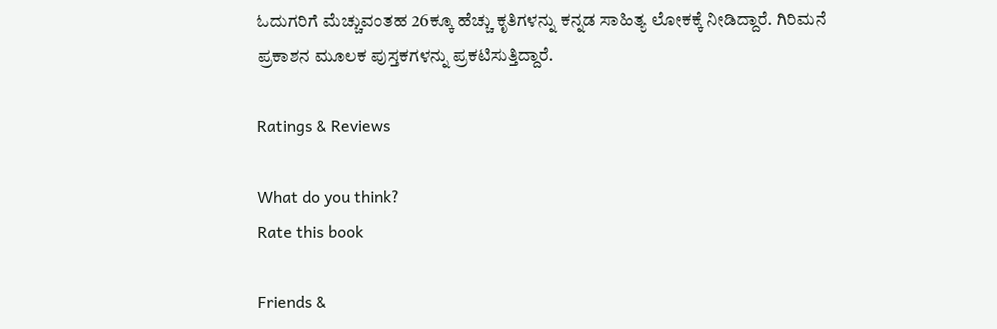ಓದುಗರಿಗೆ ಮೆಚ್ಚುವಂತಹ 26ಕ್ಕೂ ಹೆಚ್ಚು ಕೃತಿಗಳನ್ನು ಕನ್ನಡ ಸಾಹಿತ್ಯ ಲೋಕಕ್ಕೆ ನೀಡಿದ್ದಾರೆ. ಗಿರಿಮನೆ ಪ್ರಕಾಶನ ಮೂಲಕ ಪುಸ್ತಕಗಳನ್ನು ಪ್ರಕಟಿಸುತ್ತಿದ್ದಾರೆ.

Ratings & Reviews

What do you think?
Rate this book

Friends &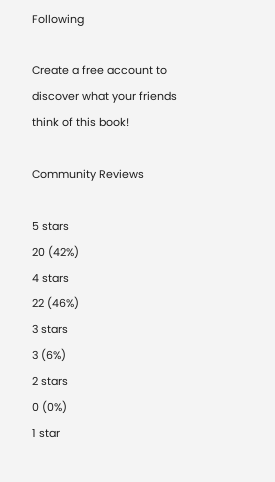Following

Create a free account to discover what your friends think of this book!

Community Reviews

5 stars
20 (42%)
4 stars
22 (46%)
3 stars
3 (6%)
2 stars
0 (0%)
1 star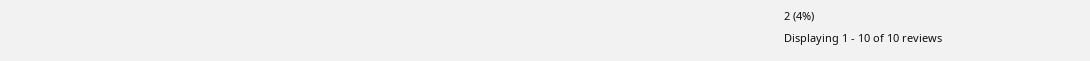2 (4%)
Displaying 1 - 10 of 10 reviews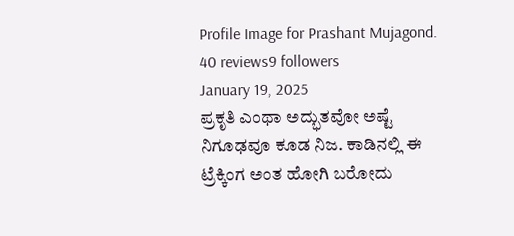Profile Image for Prashant Mujagond.
40 reviews9 followers
January 19, 2025
ಪ್ರಕೃತಿ ಎಂಥಾ ಅದ್ಭುತವೋ ಅಷ್ಟೆ ನಿಗೂಢವೂ ಕೂಡ ನಿಜ. ಕಾಡಿನಲ್ಲಿ ಈ ಟ್ರೆಕ್ಕಿಂಗ ಅಂತ ಹೋಗಿ ಬರೋದು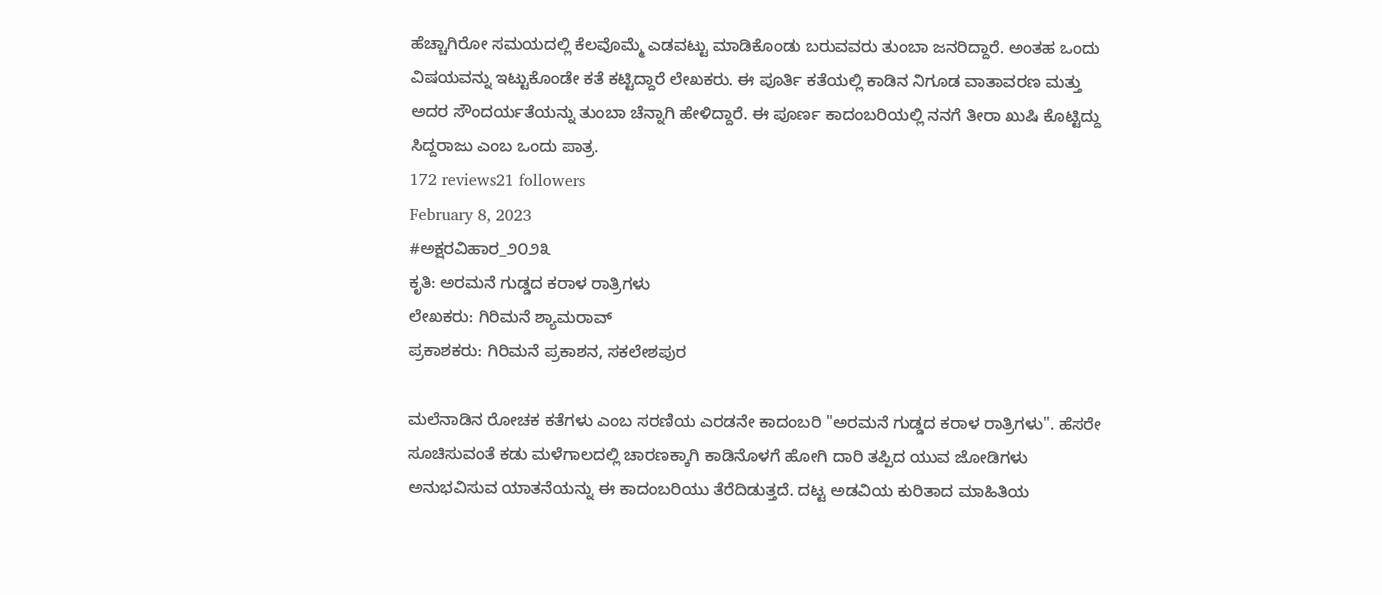ಹೆಚ್ಚಾಗಿರೋ ಸಮಯದಲ್ಲಿ ಕೆಲವೊಮ್ಮೆ ಎಡವಟ್ಟು ಮಾಡಿಕೊಂಡು ಬರುವವರು ತುಂಬಾ ಜನರಿದ್ದಾರೆ. ಅಂತಹ ಒಂದು ವಿಷಯವನ್ನು ಇಟ್ಟುಕೊಂಡೇ ಕತೆ ಕಟ್ಟಿದ್ದಾರೆ ಲೇಖಕರು. ಈ ಪೂರ್ತಿ ಕತೆಯಲ್ಲಿ ಕಾಡಿನ ನಿಗೂಡ ವಾತಾವರಣ ಮತ್ತು ಅದರ ಸೌಂದರ್ಯತೆಯನ್ನು ತುಂಬಾ ಚೆನ್ನಾಗಿ ಹೇಳಿದ್ದಾರೆ. ಈ ಪೂರ್ಣ ಕಾದಂಬರಿಯಲ್ಲಿ ನನಗೆ ತೀರಾ ಖುಷಿ ಕೊಟ್ಟಿದ್ದು ಸಿದ್ದರಾಜು ಎಂಬ ಒಂದು ಪಾತ್ರ.
172 reviews21 followers
February 8, 2023
#ಅಕ್ಷರವಿಹಾರ_೨೦೨೩
ಕೃತಿ: ಅರಮನೆ ಗುಡ್ಡದ ಕರಾಳ ರಾತ್ರಿಗಳು
ಲೇಖಕರು: ಗಿರಿಮನೆ ಶ್ಯಾಮರಾವ್
ಪ್ರಕಾಶಕರು: ಗಿರಿಮನೆ‌ ಪ್ರಕಾಶನ, ಸಕಲೇಶಪುರ

ಮಲೆನಾಡಿನ ರೋಚಕ ಕತೆಗಳು ಎಂಬ ಸರಣಿಯ ಎರಡನೇ ಕಾದಂಬರಿ "ಅರಮನೆ ಗುಡ್ಡದ ಕರಾಳ ರಾತ್ರಿಗಳು". ಹೆಸರೇ ಸೂಚಿಸುವಂತೆ ಕಡು ಮಳೆಗಾಲದಲ್ಲಿ ಚಾರಣಕ್ಕಾಗಿ ಕಾಡಿನೊಳಗೆ ಹೋಗಿ ದಾರಿ ತಪ್ಪಿದ ಯುವ ಜೋಡಿಗಳು ಅನುಭವಿಸುವ ಯಾತನೆಯನ್ನು ಈ ಕಾದಂಬರಿಯು ತೆರೆದಿಡುತ್ತದೆ. ದಟ್ಟ ಅಡವಿಯ ಕುರಿತಾದ ಮಾಹಿತಿಯ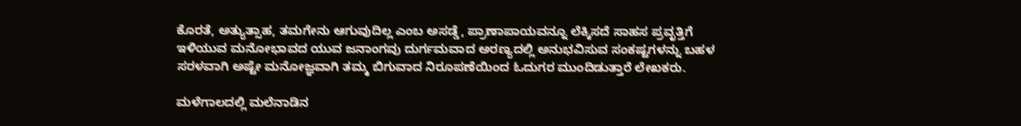ಕೊರತೆ, ಅತ್ಯುತ್ಸಾಹ, ತಮಗೇನು ಆಗುವುದಿಲ್ಲ ಎಂಬ ಅಸಡ್ಡೆ, ಪ್ರಾಣಾಪಾಯವನ್ನೂ ಲೆಕ್ಕಿಸದೆ ಸಾಹಸ ಪ್ರವೃತ್ತಿಗೆ ಇಳಿಯುವ ಮನೋಭಾವದ ಯುವ ಜನಾಂಗವು ದುರ್ಗಮವಾದ ಅರಣ್ಯದಲ್ಲಿ ಅನುಭವಿಸುವ ಸಂಕಷ್ಟಗಳನ್ನು ಬಹಳ ಸರಳವಾಗಿ ಅಷ್ಟೇ ಮನೋಜ್ಞವಾಗಿ ತಮ್ಮ ಬಿಗುವಾದ ನಿರೂಪಣೆಯಿಂದ ಓದುಗರ ಮುಂದಿಡುತ್ತಾರೆ ಲೇಖಕರು.

ಮಳೆಗಾಲದಲ್ಲಿ ಮಲೆನಾಡಿನ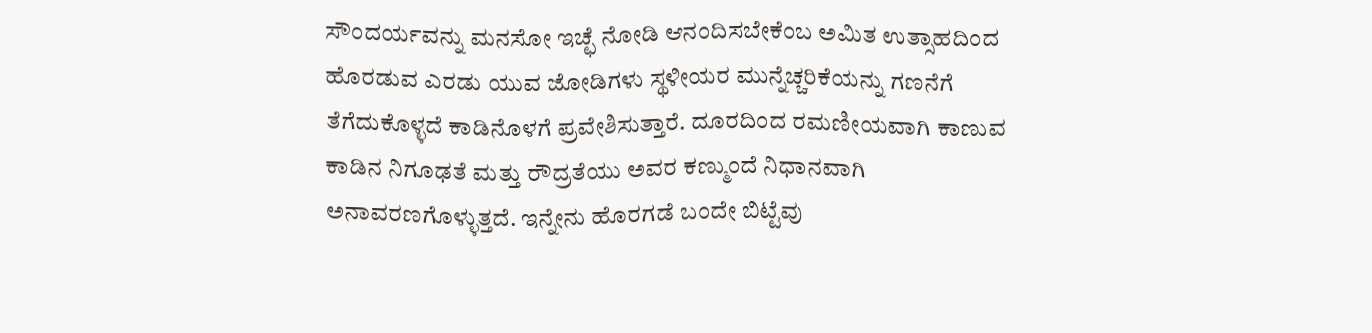ಸೌಂದರ್ಯವನ್ನು ಮನಸೋ ಇಚ್ಛೆ ನೋಡಿ ಆನಂದಿಸಬೇಕೆಂಬ ಅಮಿತ ಉತ್ಸಾಹದಿಂದ ಹೊರಡುವ ಎರಡು ಯುವ ಜೋಡಿಗಳು ಸ್ಥಳೀಯರ ಮುನ್ನೆಚ್ಚರಿಕೆಯನ್ನು ಗಣನೆಗೆ ತೆಗೆದುಕೊಳ್ಳದೆ ಕಾಡಿನೊಳಗೆ ಪ್ರವೇಶಿಸುತ್ತಾರೆ. ದೂರದಿಂದ ರಮಣೀಯವಾಗಿ ಕಾಣುವ ಕಾಡಿನ ನಿಗೂಢತೆ ಮತ್ತು ರೌದ್ರತೆಯು ಅವರ ಕಣ್ಮುಂದೆ ನಿಧಾನವಾಗಿ ಅನಾವರಣಗೊಳ್ಳುತ್ತದೆ. ಇನ್ನೇನು ಹೊರಗಡೆ ಬಂದೇ ಬಿಟ್ಟೆವು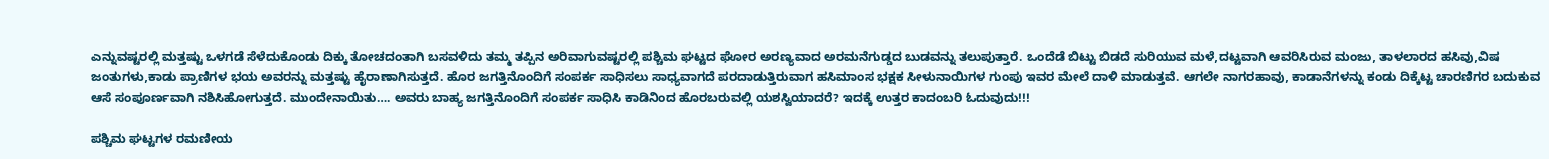ಎನ್ನುವಷ್ಟರಲ್ಲಿ ಮತ್ತಷ್ಟು ಒಳಗಡೆ ಸೆಳೆದುಕೊಂಡು ದಿಕ್ಕು ತೋಚದಂತಾಗಿ ಬಸವಳಿದು ತಮ್ಮ ತಪ್ಪಿನ ಅರಿವಾಗುವಷ್ಟರಲ್ಲಿ ಪಶ್ಚಿಮ ಘಟ್ಟದ ಘೋರ ಅರಣ್ಯವಾದ ಅರಮನೆಗುಡ್ಡದ ಬುಡವನ್ನು ತಲುಪುತ್ತಾರೆ. ಒಂದೆಡೆ ಬಿಟ್ಟು ಬಿಡದೆ ಸುರಿಯುವ ಮಳೆ,ದಟ್ಟವಾಗಿ ಆವರಿಸಿರುವ ಮಂಜು, ತಾಳಲಾರದ ಹಸಿವು,ವಿಷ ಜಂತುಗಳು,ಕಾಡು ಪ್ರಾಣಿಗಳ ಭಯ ಅವರನ್ನು ಮತ್ತಷ್ಟು ಹೈರಾಣಾಗಿಸುತ್ತದೆ. ಹೊರ ಜಗತ್ತಿನೊಂದಿಗೆ ಸಂಪರ್ಕ ಸಾಧಿಸಲು ಸಾಧ್ಯವಾಗದೆ ಪರದಾಡುತ್ತಿರುವಾಗ ಹಸಿಮಾಂಸ ಭಕ್ಷಕ ಸೀಳುನಾಯಿಗಳ ಗುಂಪು ಇವರ ಮೇಲೆ ದಾಳಿ ಮಾಡುತ್ತವೆ. ಆಗಲೇ ನಾಗರಹಾವು, ಕಾಡಾನೆಗಳನ್ನು ಕಂಡು ದಿಕ್ಕೆಟ್ಟ ಚಾರಣಿಗರ ಬದುಕುವ ಆಸೆ ಸಂಪೂರ್ಣವಾಗಿ ನಶಿಸಿಹೋಗುತ್ತದೆ. ಮುಂದೇನಾಯಿತು…. ಅವರು ಬಾಹ್ಯ ಜಗತ್ತಿನೊಂದಿಗೆ ಸಂಪರ್ಕ ಸಾಧಿಸಿ ಕಾಡಿನಿಂದ ಹೊರಬರುವಲ್ಲಿ ಯಶಸ್ವಿಯಾದರೆ? ಇದಕ್ಕೆ ಉತ್ತರ ಕಾದಂಬರಿ ಓದುವುದು!!!

ಪಶ್ಚಿಮ ಘಟ್ಟಗಳ ರಮಣೀಯ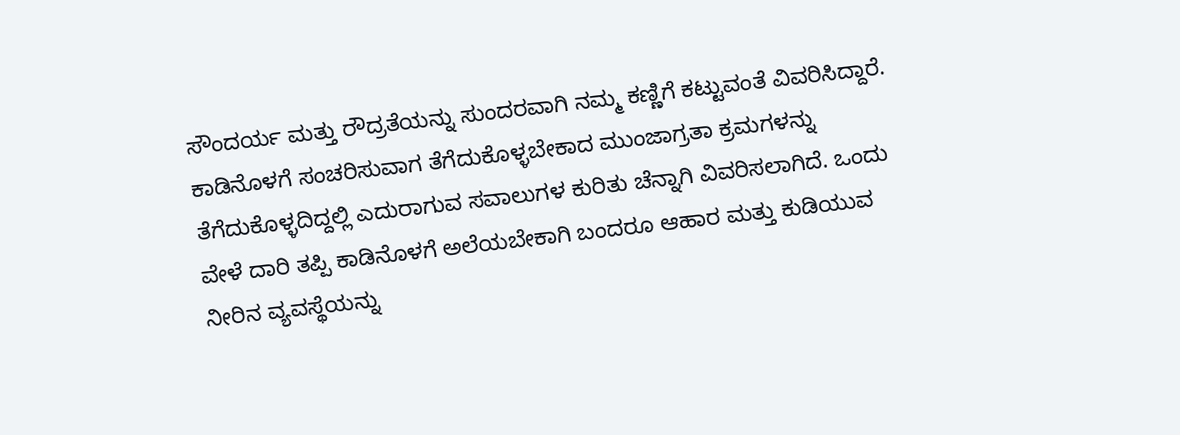ಸೌಂದರ್ಯ ಮತ್ತು ರೌದ್ರತೆಯನ್ನು ಸುಂದರವಾಗಿ ನಮ್ಮ ಕಣ್ಣಿಗೆ ಕಟ್ಟುವಂತೆ ವಿವರಿಸಿದ್ದಾರೆ. ಕಾಡಿನೊಳಗೆ ಸಂಚರಿಸುವಾಗ ತೆಗೆದುಕೊಳ್ಳಬೇಕಾದ ಮುಂಜಾಗ್ರತಾ ಕ್ರಮಗಳನ್ನು ತೆಗೆದುಕೊಳ್ಳದಿದ್ದಲ್ಲಿ ಎದುರಾಗುವ ಸವಾಲುಗಳ ಕುರಿತು ಚೆನ್ನಾಗಿ ವಿವರಿಸಲಾಗಿದೆ. ಒಂದು ವೇಳೆ ದಾರಿ ತಪ್ಪಿ ಕಾಡಿನೊಳಗೆ ಅಲೆಯಬೇಕಾಗಿ ಬಂದರೂ ಆಹಾರ ಮತ್ತು ಕುಡಿಯುವ ನೀರಿನ ವ್ಯವಸ್ಥೆಯನ್ನು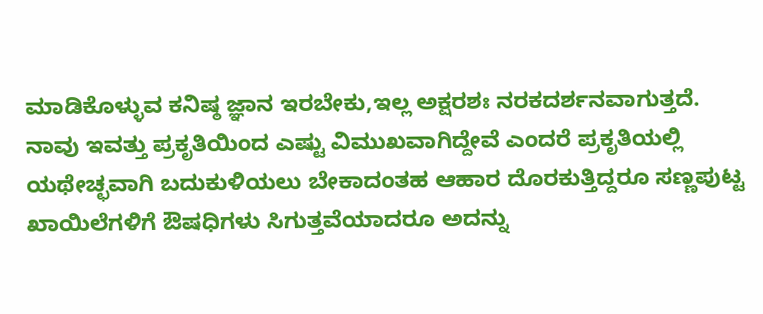ಮಾಡಿಕೊಳ್ಳುವ ಕನಿಷ್ಠ ಜ್ಞಾನ ಇರಬೇಕು,ಇಲ್ಲ ಅಕ್ಷರಶಃ ನರಕದರ್ಶನವಾಗುತ್ತದೆ. ನಾವು ಇವತ್ತು ಪ್ರಕೃತಿಯಿಂದ ಎಷ್ಟು ವಿಮುಖವಾಗಿದ್ದೇವೆ ಎಂದರೆ ಪ್ರಕೃತಿಯಲ್ಲಿ ಯಥೇಚ್ಛವಾಗಿ ಬದುಕುಳಿಯಲು ಬೇಕಾದಂತಹ ಆಹಾರ ದೊರಕುತ್ತಿದ್ದರೂ ಸಣ್ಣಪುಟ್ಟ ಖಾಯಿಲೆಗಳಿಗೆ ಔಷಧಿಗಳು ಸಿಗುತ್ತವೆಯಾದರೂ ಅದನ್ನು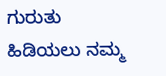ಗುರುತು ಹಿಡಿಯಲು ನಮ್ಮ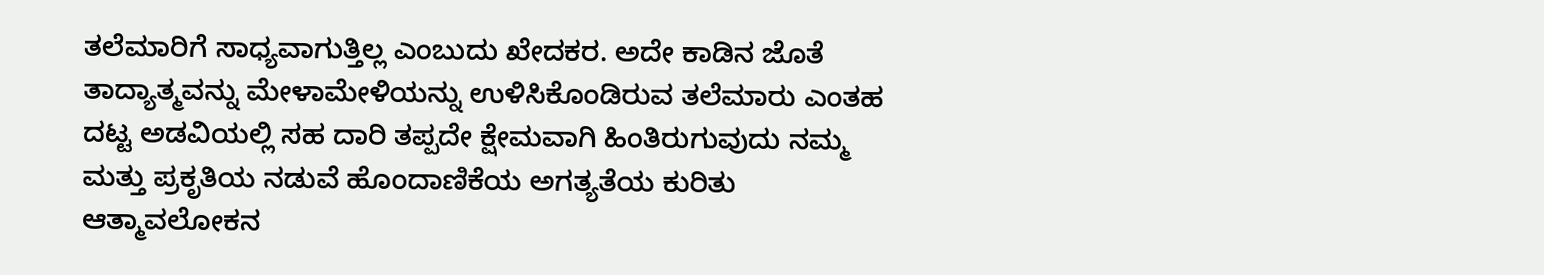ತಲೆಮಾರಿಗೆ ಸಾಧ್ಯವಾಗುತ್ತಿಲ್ಲ ಎಂಬುದು ಖೇದಕರ. ಅದೇ ಕಾಡಿನ ಜೊತೆ ತಾದ್ಯಾತ್ಮವನ್ನು ಮೇಳಾಮೇಳಿಯನ್ನು ಉಳಿಸಿಕೊಂಡಿರುವ ತಲೆಮಾರು ಎಂತಹ ದಟ್ಟ ಅಡವಿಯಲ್ಲಿ ಸಹ ದಾರಿ ತಪ್ಪದೇ ಕ್ಷೇಮವಾಗಿ ಹಿಂತಿರುಗುವುದು ನಮ್ಮ ಮತ್ತು ಪ್ರಕೃತಿಯ ನಡುವೆ ಹೊಂದಾಣಿಕೆಯ ಅಗತ್ಯತೆಯ ಕುರಿತು ಆತ್ಮಾವಲೋಕನ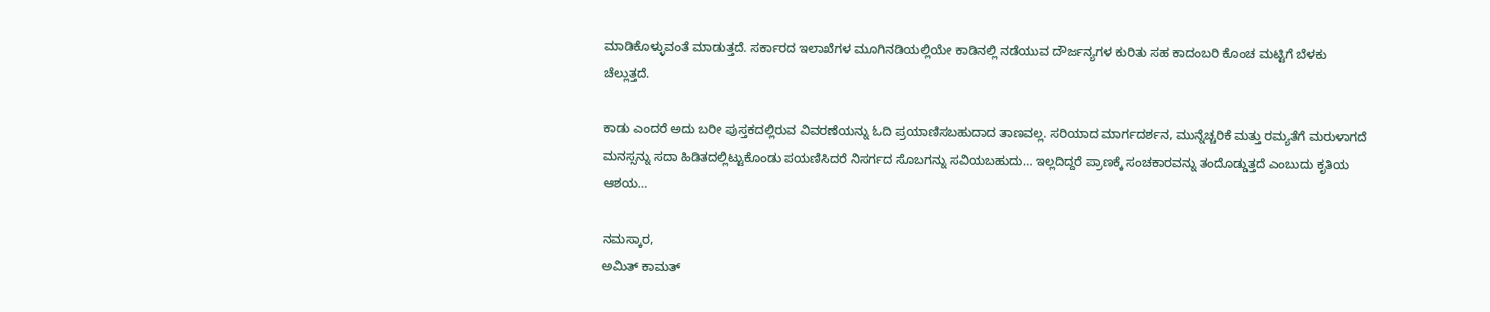ಮಾಡಿಕೊಳ್ಳುವಂತೆ ಮಾಡುತ್ತದೆ. ಸರ್ಕಾರದ ಇಲಾಖೆಗಳ ಮೂಗಿನಡಿಯಲ್ಲಿಯೇ ಕಾಡಿನಲ್ಲಿ ನಡೆಯುವ ದೌರ್ಜನ್ಯಗಳ ಕುರಿತು ಸಹ ಕಾದಂಬರಿ ಕೊಂಚ ಮಟ್ಟಿಗೆ ಬೆಳಕು ಚೆಲ್ಲುತ್ತದೆ.

ಕಾಡು ಎಂದರೆ ಅದು ಬರೀ ಪುಸ್ತಕದಲ್ಲಿರುವ ವಿವರಣೆಯನ್ನು ಓದಿ ಪ್ರಯಾಣಿಸಬಹುದಾದ ತಾಣವಲ್ಲ. ಸರಿಯಾದ ಮಾರ್ಗದರ್ಶನ, ಮುನ್ನೆಚ್ಚರಿಕೆ ಮತ್ತು ರಮ್ಯತೆಗೆ ಮರುಳಾಗದೆ ಮನಸ್ಸನ್ನು ಸದಾ ಹಿಡಿತದಲ್ಲಿಟ್ಟುಕೊಂಡು ಪಯಣಿಸಿದರೆ ನಿಸರ್ಗದ ಸೊಬಗನ್ನು ಸವಿಯಬಹುದು… ಇಲ್ಲದಿದ್ದರೆ ಪ್ರಾಣಕ್ಕೆ ಸಂಚಕಾರವನ್ನು ತಂದೊಡ್ಡುತ್ತದೆ ಎಂಬುದು ಕೃತಿಯ ಆಶಯ…

ನಮಸ್ಕಾರ,
ಅಮಿತ್ ಕಾಮತ್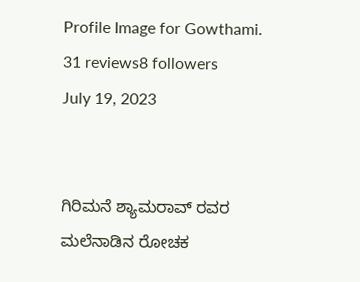Profile Image for Gowthami.
31 reviews8 followers
July 19, 2023


ಗಿರಿಮನೆ ಶ್ಯಾಮರಾವ್ ರವರ ಮಲೆನಾಡಿನ ರೋಚಕ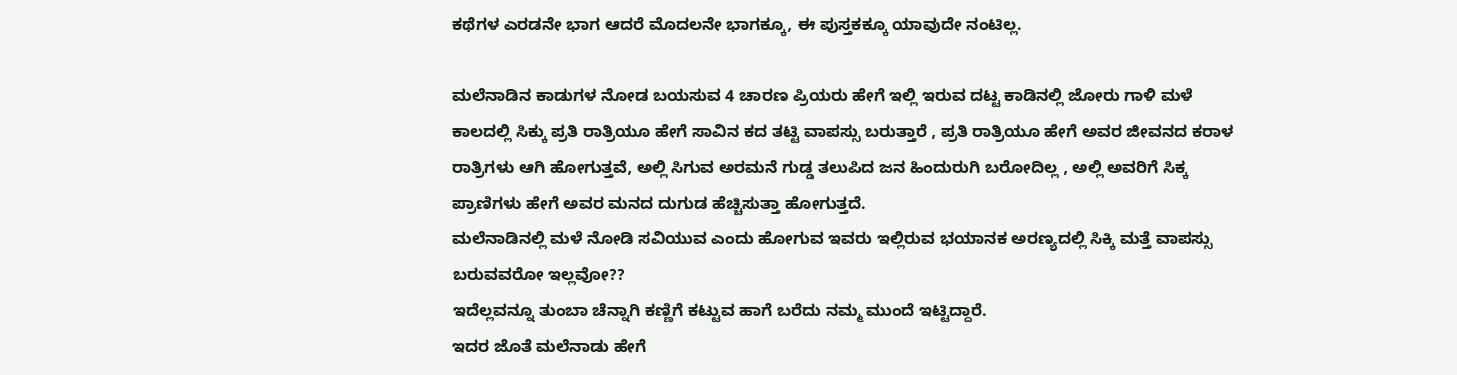ಕಥೆಗಳ ಎರಡನೇ ಭಾಗ ಆದರೆ ಮೊದಲನೇ ಭಾಗಕ್ಕೂ, ಈ ಪುಸ್ತಕಕ್ಕೂ ಯಾವುದೇ ನಂಟಿಲ್ಲ.

ಮಲೆನಾಡಿನ ಕಾಡುಗಳ ನೋಡ ಬಯಸುವ 4 ಚಾರಣ ಪ್ರಿಯರು ಹೇಗೆ ಇಲ್ಲಿ ಇರುವ ದಟ್ಟ ಕಾಡಿನಲ್ಲಿ ಜೋರು ಗಾಳಿ ಮಳೆ ಕಾಲದಲ್ಲಿ ಸಿಕ್ಕು ಪ್ರತಿ ರಾತ್ರಿಯೂ ಹೇಗೆ ಸಾವಿನ ಕದ ತಟ್ಟಿ ವಾಪಸ್ಸು ಬರುತ್ತಾರೆ , ಪ್ರತಿ ರಾತ್ರಿಯೂ ಹೇಗೆ ಅವರ ಜೀವನದ ಕರಾಳ ರಾತ್ರಿಗಳು ಆಗಿ ಹೋಗುತ್ತವೆ, ಅಲ್ಲಿ ಸಿಗುವ ಅರಮನೆ ಗುಡ್ಡ ತಲುಪಿದ ಜನ ಹಿಂದುರುಗಿ ಬರೋದಿಲ್ಲ , ಅಲ್ಲಿ ಅವರಿಗೆ ಸಿಕ್ಕ ಪ್ರಾಣಿಗಳು ಹೇಗೆ ಅವರ ಮನದ ದುಗುಡ ಹೆಚ್ಚಿಸುತ್ತಾ ಹೋಗುತ್ತದೆ.
ಮಲೆನಾಡಿನಲ್ಲಿ ಮಳೆ ನೋಡಿ ಸವಿಯುವ ಎಂದು ಹೋಗುವ ಇವರು ಇಲ್ಲಿರುವ ಭಯಾನಕ ಅರಣ್ಯದಲ್ಲಿ ಸಿಕ್ಕಿ ಮತ್ತೆ ವಾಪಸ್ಸು ಬರುವವರೋ ಇಲ್ಲವೋ??
ಇದೆಲ್ಲವನ್ನೂ ತುಂಬಾ ಚೆನ್ನಾಗಿ ಕಣ್ಣಿಗೆ ಕಟ್ಟುವ ಹಾಗೆ ಬರೆದು ನಮ್ಮ ಮುಂದೆ ಇಟ್ಟಿದ್ದಾರೆ.
ಇದರ ಜೊತೆ ಮಲೆನಾಡು ಹೇಗೆ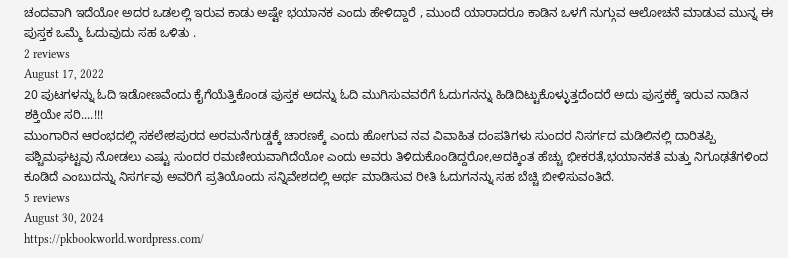ಚಂದವಾಗಿ ಇದೆಯೋ ಅದರ ಒಡಲಲ್ಲಿ ಇರುವ ಕಾಡು ಅಷ್ಟೇ ಭಯಾನಕ ಎಂದು ಹೇಳಿದ್ದಾರೆ , ಮುಂದೆ ಯಾರಾದರೂ ಕಾಡಿನ ಒಳಗೆ ನುಗ್ಗುವ ಆಲೋಚನೆ ಮಾಡುವ ಮುನ್ನ ಈ ಪುಸ್ತಕ ಒಮ್ಮೆ ಓದುವುದು ಸಹ ಒಳಿತು .
2 reviews
August 17, 2022
20 ಪುಟಗಳನ್ನು ಓದಿ ಇಡೋಣವೆಂದು ಕೈಗೆಯೆತ್ತಿಕೊಂಡ ಪುಸ್ತಕ ಅದನ್ನು ಓದಿ ಮುಗಿಸುವವರೆಗೆ ಓದುಗನನ್ನು ಹಿಡಿದಿಟ್ಟುಕೊಳ್ಳುತ್ತದೆಂದರೆ ಅದು ಪುಸ್ತಕಕ್ಕೆ ಇರುವ ನಾಡಿನ ಶಕ್ತಿಯೇ ಸರಿ....!!!
ಮುಂಗಾರಿನ ಆರಂಭದಲ್ಲಿ ಸಕಲೇಶಪುರದ ಅರಮನೆಗುಡ್ಡಕ್ಕೆ ಚಾರಣಕ್ಕೆ ಎಂದು ಹೋಗುವ ನವ ವಿವಾಹಿತ ದಂಪತಿಗಳು ಸುಂದರ ನಿಸರ್ಗದ ಮಡಿಲಿನಲ್ಲಿ ದಾರಿತಪ್ಪಿ ಪಶ್ಚಿಮಘಟ್ಟವು ನೋಡಲು ಎಷ್ಟು ಸುಂದರ ರಮಣೀಯವಾಗಿದೆಯೋ ಎಂದು ಅವರು ತಿಳಿದುಕೊಂಡಿದ್ದರೋ,ಅದಕ್ಕಿಂತ ಹೆಚ್ಚು ಭೀಕರತೆ,ಭಯಾನಕತೆ ಮತ್ತು ನಿಗೂಢತೆಗಳಿಂದ ಕೂಡಿದೆ ಎಂಬುದನ್ನು ನಿಸರ್ಗವು ಅವರಿಗೆ ಪ್ರತಿಯೊಂದು ಸನ್ನಿವೇಶದಲ್ಲಿ ಅರ್ಥ ಮಾಡಿಸುವ ರೀತಿ ಓದುಗನನ್ನು ಸಹ ಬೆಚ್ಚಿ ಬೀಳಿಸುವಂತಿದೆ.
5 reviews
August 30, 2024
https://pkbookworld.wordpress.com/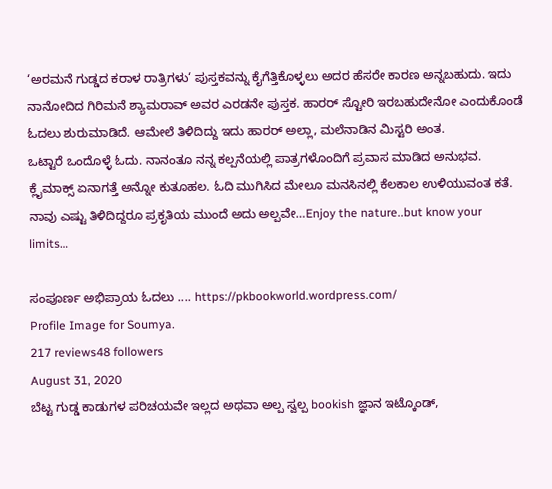‘ಅರಮನೆ ಗುಡ್ಡದ ಕರಾಳ ರಾತ್ರಿಗಳು‘ ಪುಸ್ತಕವನ್ನು ಕೈಗೆತ್ತಿಕೊಳ್ಳಲು ಅದರ ಹೆಸರೇ ಕಾರಣ ಅನ್ನಬಹುದು. ಇದು ನಾನೋದಿದ ಗಿರಿಮನೆ ಶ್ಯಾಮರಾವ್ ಅವರ ಎರಡನೇ ಪುಸ್ತಕ. ಹಾರರ್ ಸ್ಟೋರಿ ಇರಬಹುದೇನೋ ಎಂದುಕೊಂಡೆ ಓದಲು ಶುರುಮಾಡಿದೆ. ಆಮೇಲೆ ತಿಳಿದಿದ್ದು ಇದು ಹಾರರ್ ಅಲ್ಲಾ, ಮಲೆನಾಡಿನ ಮಿಸ್ಟರಿ ಅಂತ.
ಒಟ್ಟಾರೆ ಒಂದೊಳ್ಳೆ ಓದು. ನಾನಂತೂ ನನ್ನ ಕಲ್ಪನೆಯಲ್ಲಿ ಪಾತ್ರಗಳೊಂದಿಗೆ ಪ್ರವಾಸ ಮಾಡಿದ ಅನುಭವ. ಕ್ಲೈಮಾಕ್ಸ್ ಏನಾಗತ್ತೆ ಅನ್ನೋ ಕುತೂಹಲ. ಓದಿ ಮುಗಿಸಿದ ಮೇಲೂ ಮನಸಿನಲ್ಲಿ ಕೆಲಕಾಲ ಉಳಿಯುವಂತ ಕತೆ. ನಾವು ಎಷ್ಟು ತಿಳಿದಿದ್ದರೂ ಪ್ರಕೃತಿಯ ಮುಂದೆ ಅದು ಅಲ್ಪವೇ…Enjoy the nature..but know your limits…

ಸಂಪೂರ್ಣ ಅಭಿಪ್ರಾಯ ಓದಲು .... https://pkbookworld.wordpress.com/
Profile Image for Soumya.
217 reviews48 followers
August 31, 2020
ಬೆಟ್ಟ ಗುಡ್ಡ ಕಾಡುಗಳ ಪರಿಚಯವೇ ಇಲ್ಲದ ಅಥವಾ ಅಲ್ಪ ಸ್ವಲ್ಪ bookish ಜ್ಞಾನ ಇಟ್ಕೊಂಡ್,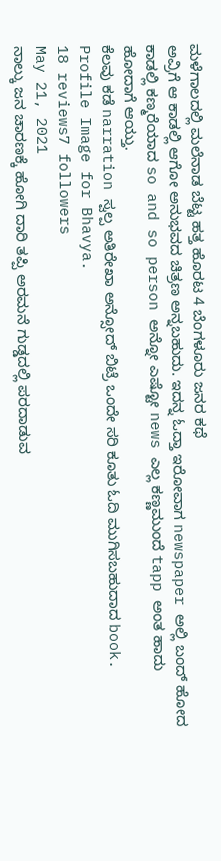ಮಳೆಗಾಲದಲ್ಲಿ ಮಲೆನಾಡ ಬೆಟ್ಟ ಹತ್ತ ಹೊರಟ 4 ಬೆಂಗಳೂರು ಜನರ ಕಥೆ
ಅವ್ರಿಗೆ ಆ ಕಾಡಲ್ಲಿ ಆಗೋ ಅನುಭವದ ಚಿತ್ರಣ ಅನ್ನಬಹುದು. ಇದನ್ನ ಓದ್ತಾ ಇರೋವಾಗ newspaper ಅಲ್ಲಿ ಬಂದ್ ಹೋದ ಕಾಡಲ್ಲಿ ಕಣ್ಮರೆಯಾದ so and so person ಅನ್ನೋ ಎಷ್ಟೋ news ಎಲ್ಲ ಕಣ್ಣಮುಂದೆ tapp ಅಂತ ಹಾದು ಹೋದಾಗೆ ಆಯ್ತು.
ಕೆಲವು ಕಡೆ narration ಸ್ವಲ್ಪ ಅತಿರೇಖಾ ಅನ್ಸೋದ್ ಬಿಟ್ರೆ ಒಂದೇ ಸರಿ ಕೂತು ಓದಿ ಮುಗಿಸಬಹುದಾದ book.
Profile Image for Bhavya.
18 reviews7 followers
May 21, 2021
ನಾಲ್ಕು ಜನ ಚಾರಣಕ್ಕೆ ಹೋಗಿ ದಾರಿ ತಪ್ಪಿ ಅರಮನೆ ಗುಡ್ಡದಲ್ಲಿ ಪರದಾಡುವ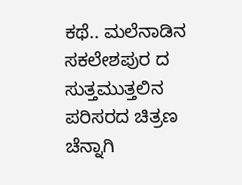ಕಥೆ.. ಮಲೆನಾಡಿನ ಸಕಲೇಶಪುರ ದ ಸುತ್ತಮುತ್ತಲಿನ ಪರಿಸರದ ಚಿತ್ರಣ ಚೆನ್ನಾಗಿ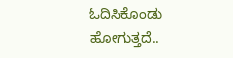ಓದಿಸಿಕೊಂಡು ಹೋಗುತ್ತದೆ..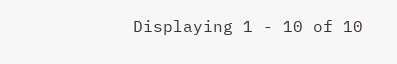Displaying 1 - 10 of 10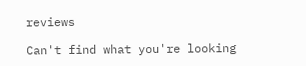reviews

Can't find what you're looking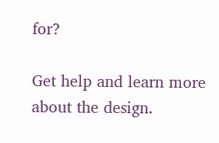for?

Get help and learn more about the design.